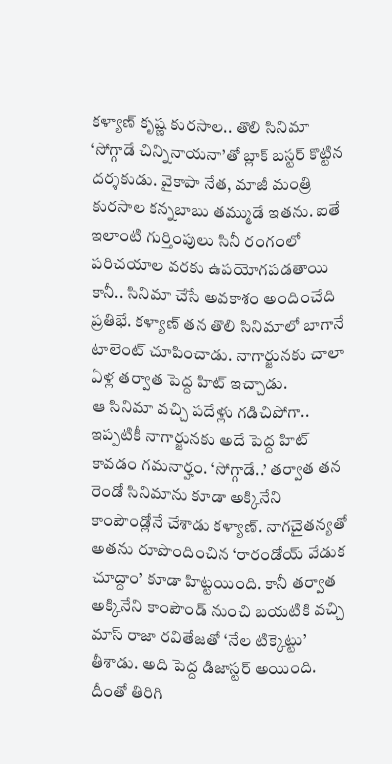కళ్యాణ్ కృష్ణ కురసాల.. తొలి సినిమా ‘సోగ్గాడే చిన్నినాయనా’తో బ్లాక్ బస్టర్ కొట్టిన దర్శకుడు. వైకాపా నేత, మాజీ మంత్రి కురసాల కన్నబాబు తమ్ముడే ఇతను. ఐతే ఇలాంటి గుర్తింపులు సినీ రంగంలో పరిచయాల వరకు ఉపయోగపడతాయి కానీ.. సినిమా చేసే అవకాశం అందించేది ప్రతిభే. కళ్యాణ్ తన తొలి సినిమాలో బాగానే టాలెంట్ చూపించాడు. నాగార్జునకు చాలా ఏళ్ల తర్వాత పెద్ద హిట్ ఇచ్చాడు.
ఆ సినిమా వచ్చి పదేళ్లు గడిచిపోగా.. ఇప్పటికీ నాగార్జునకు అదే పెద్ద హిట్ కావడం గమనార్హం. ‘సోగ్గాడే..’ తర్వాత తన రెండో సినిమాను కూడా అక్కినేని కాంపౌండ్లోనే చేశాడు కళ్యాణ్. నాగచైతన్యతో అతను రూపొందించిన ‘రారండోయ్ వేడుక చూద్దాం’ కూడా హిట్టయింది. కానీ తర్వాత అక్కినేని కాంపౌండ్ నుంచి బయటికి వచ్చి మాస్ రాజా రవితేజతో ‘నేల టిక్కెట్టు’ తీశాడు. అది పెద్ద డిజాస్టర్ అయింది. దీంతో తిరిగి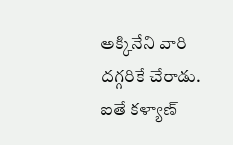అక్కినేని వారి దగ్గరికే చేరాడు.
ఐతే కళ్యాణ్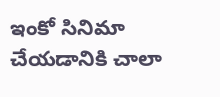ఇంకో సినిమా చేయడానికి చాలా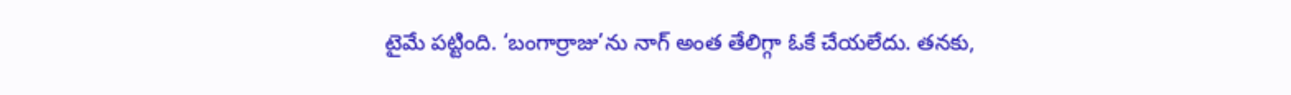టైమే పట్టింది. ‘బంగార్రాజు’ను నాగ్ అంత తేలిగ్గా ఓకే చేయలేదు. తనకు,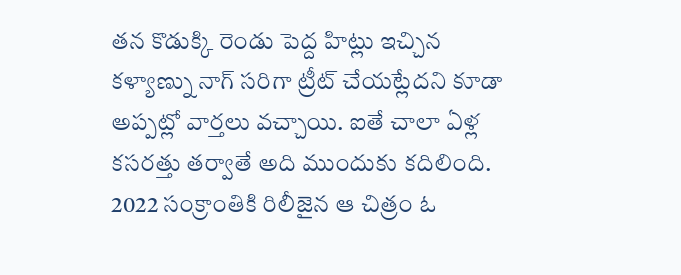తన కొడుక్కి రెండు పెద్ద హిట్లు ఇచ్చిన కళ్యాణ్ను నాగ్ సరిగా ట్రీట్ చేయట్లేదని కూడా అప్పట్లో వార్తలు వచ్చాయి. ఐతే చాలా ఏళ్ల కసరత్తు తర్వాతే అది ముందుకు కదిలింది. 2022 సంక్రాంతికి రిలీజైన ఆ చిత్రం ఓ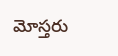మోస్తరు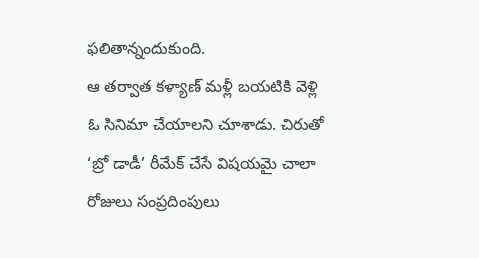ఫలితాన్నందుకుంది.
ఆ తర్వాత కళ్యాణ్ మళ్లీ బయటికి వెళ్లి ఓ సినిమా చేయాలని చూశాడు. చిరుతో ‘బ్రో డాడీ’ రీమేక్ చేసే విషయమై చాలా రోజులు సంప్రదింపులు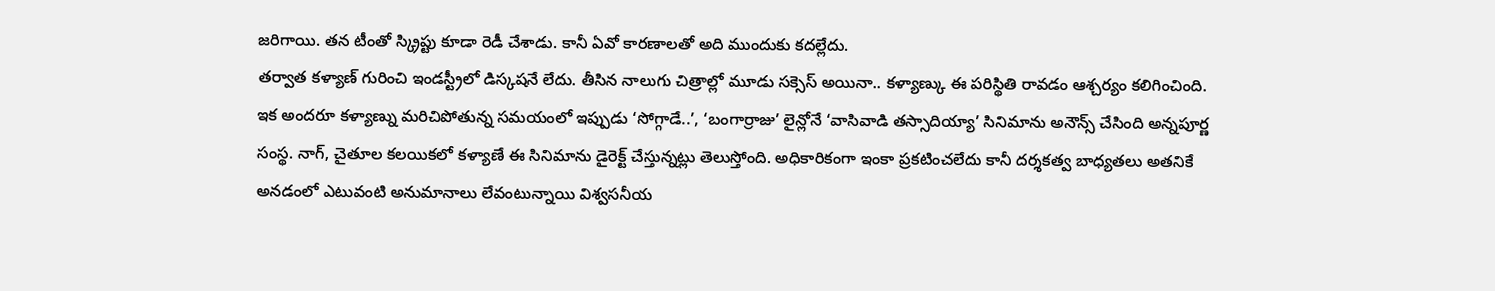జరిగాయి. తన టీంతో స్క్రిప్టు కూడా రెడీ చేశాడు. కానీ ఏవో కారణాలతో అది ముందుకు కదల్లేదు.
తర్వాత కళ్యాణ్ గురించి ఇండస్ట్రీలో డిస్కషనే లేదు. తీసిన నాలుగు చిత్రాల్లో మూడు సక్సెస్ అయినా.. కళ్యాణ్కు ఈ పరిస్థితి రావడం ఆశ్చర్యం కలిగించింది.
ఇక అందరూ కళ్యాణ్ను మరిచిపోతున్న సమయంలో ఇప్పుడు ‘సోగ్గాడే..’, ‘బంగార్రాజు’ లైన్లోనే ‘వాసివాడి తస్సాదియ్యా’ సినిమాను అనౌన్స్ చేసింది అన్నపూర్ణ సంస్థ. నాగ్, చైతూల కలయికలో కళ్యాణే ఈ సినిమాను డైరెక్ట్ చేస్తున్నట్లు తెలుస్తోంది. అధికారికంగా ఇంకా ప్రకటించలేదు కానీ దర్శకత్వ బాధ్యతలు అతనికే అనడంలో ఎటువంటి అనుమానాలు లేవంటున్నాయి విశ్వసనీయ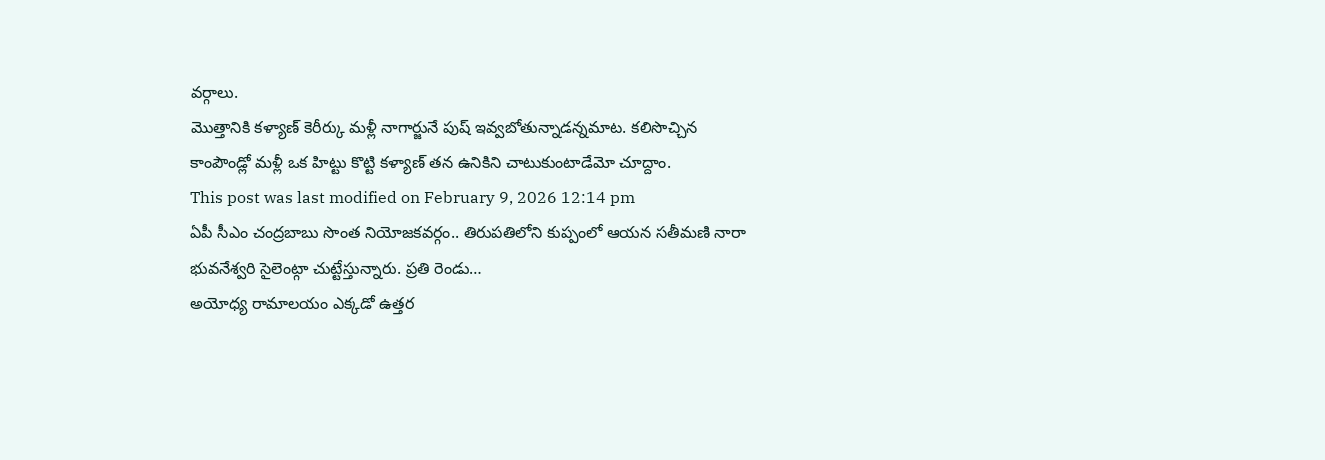వర్గాలు.
మొత్తానికి కళ్యాణ్ కెరీర్కు మళ్లీ నాగార్జునే పుష్ ఇవ్వబోతున్నాడన్నమాట. కలిసొచ్చిన కాంపౌండ్లో మళ్లీ ఒక హిట్టు కొట్టి కళ్యాణ్ తన ఉనికిని చాటుకుంటాడేమో చూద్దాం.
This post was last modified on February 9, 2026 12:14 pm
ఏపీ సీఎం చంద్రబాబు సొంత నియోజకవర్గం.. తిరుపతిలోని కుప్పంలో ఆయన సతీమణి నారా భువనేశ్వరి సైలెంట్గా చుట్టేస్తున్నారు. ప్రతి రెండు…
అయోధ్య రామాలయం ఎక్కడో ఉత్తర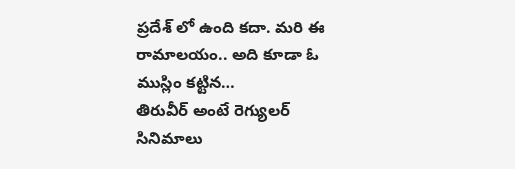ప్రదేశ్ లో ఉంది కదా. మరి ఈ రామాలయం.. అది కూడా ఓ ముస్లిం కట్టిన…
తిరువీర్ అంటే రెగ్యులర్ సినిమాలు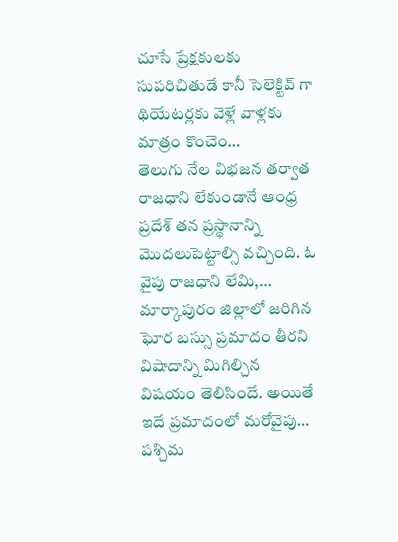చూసే ప్రేక్షకులకు సుపరిచితుడే కానీ సెలెక్టివ్ గా థియేటర్లకు వెళ్లే వాళ్లకు మాత్రం కొంచెం…
తెలుగు నేల విభజన తర్వాత రాజధాని లేకుండానే ఆంధ్ర ప్రదేశ్ తన ప్రస్థానాన్ని మొదలుపెట్టాల్సి వచ్చింది. ఓ వైపు రాజధాని లేమి,…
మార్కాపురం జిల్లాలో జరిగిన ఘోర బస్సు ప్రమాదం తీరని విషాదాన్ని మిగిల్చిన విషయం తెలిసిందే. అయితే ఇదే ప్రమాదంలో మరోవైపు…
పశ్చిమ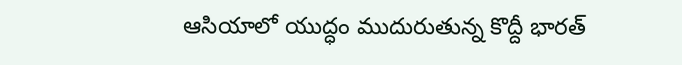ఆసియాలో యుద్ధం ముదురుతున్న కొద్దీ భారత్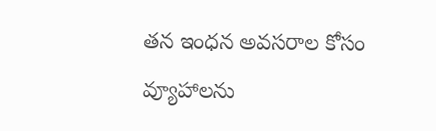తన ఇంధన అవసరాల కోసం వ్యూహాలను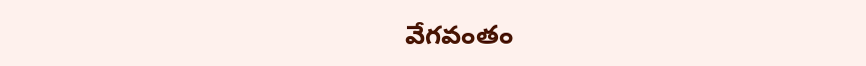వేగవంతం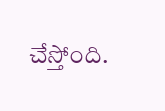చేస్తోంది.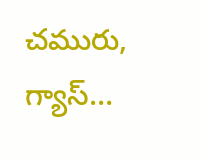చమురు, గ్యాస్…